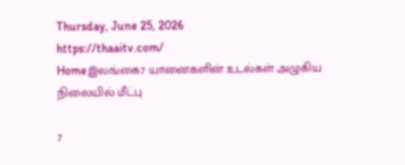Thursday, June 25, 2026
https://thaaitv.com/
Homeஇலங்கை7 யானைகளின் உடல்கள் அழுகிய நிலையில் மீட்பு

7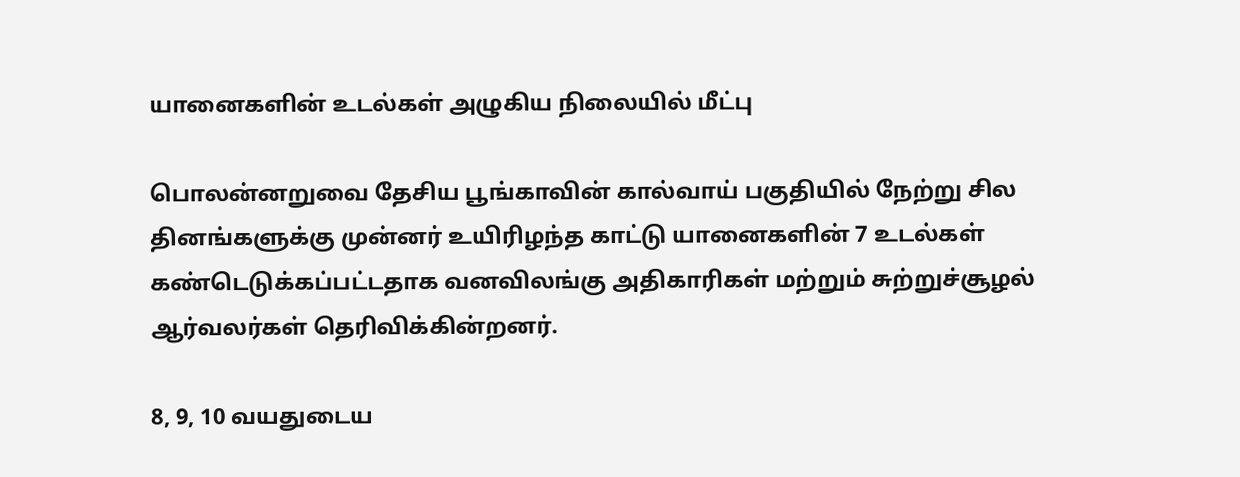யானைகளின் உடல்கள் அழுகிய நிலையில் மீட்பு

பொலன்னறுவை தேசிய பூங்காவின் கால்வாய் பகுதியில் நேற்று சில தினங்களுக்கு முன்னர் உயிரிழந்த காட்டு யானைகளின் 7 உடல்கள் கண்டெடுக்கப்பட்டதாக வனவிலங்கு அதிகாரிகள் மற்றும் சுற்றுச்சூழல் ஆர்வலர்கள் தெரிவிக்கின்றனர்.

8, 9, 10 வயதுடைய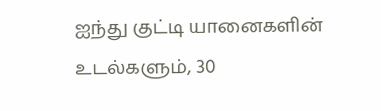ஐந்து குட்டி யானைகளின் உடல்களும், 30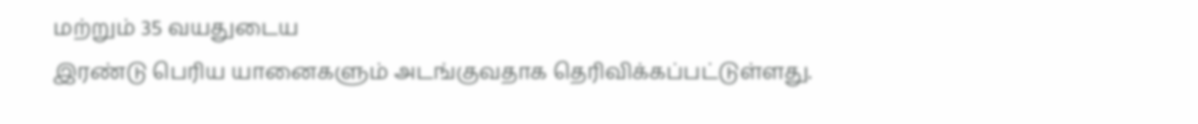மற்றும் 35 வயதுடைய
இரண்டு பெரிய யானைகளும் அடங்குவதாக தெரிவிக்கப்பட்டுள்ளது.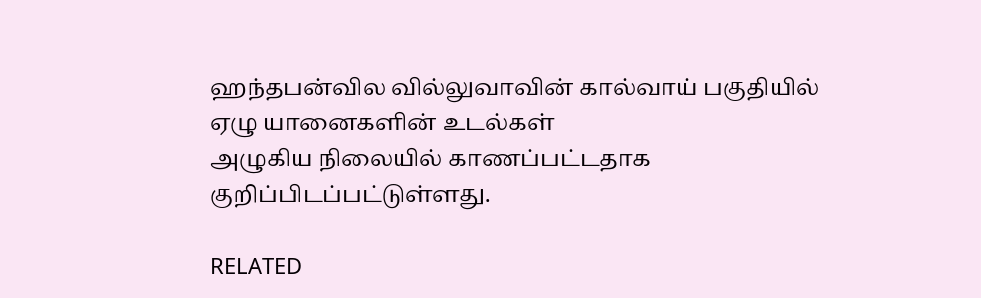ஹந்தபன்வில வில்லுவாவின் கால்வாய் பகுதியில் ஏழு யானைகளின் உடல்கள்
அழுகிய நிலையில் காணப்பட்டதாக குறிப்பிடப்பட்டுள்ளது.

RELATED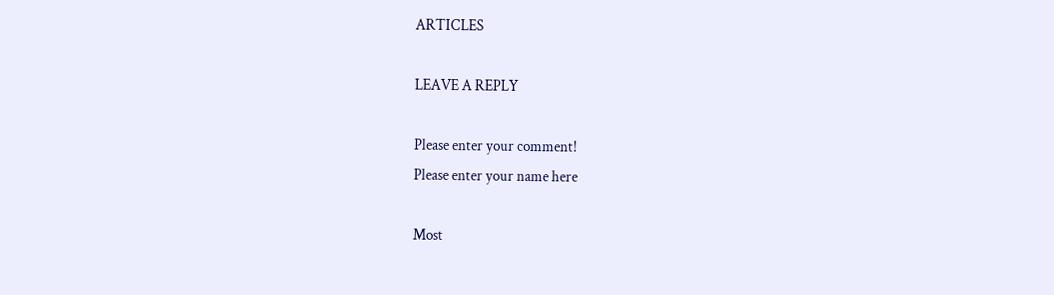ARTICLES

LEAVE A REPLY

Please enter your comment!
Please enter your name here

Most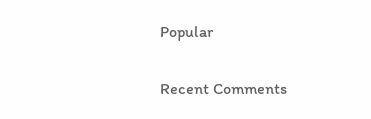Popular

Recent Comments